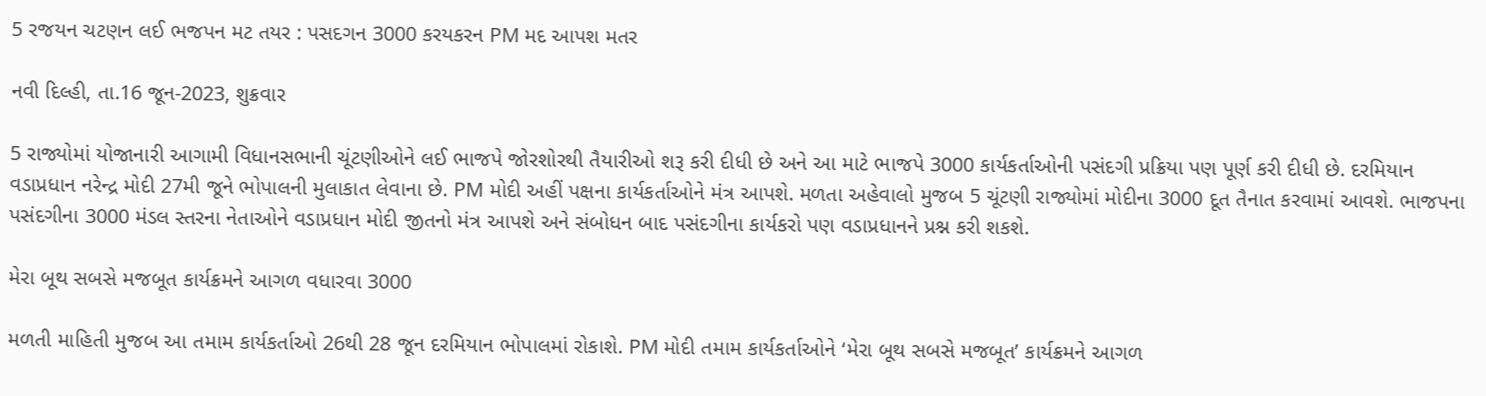5 રજયન ચટણન લઈ ભજપન મટ તયર : પસદગન 3000 કરયકરન PM મદ આપશ મતર

નવી દિલ્હી, તા.16 જૂન-2023, શુક્રવાર

5 રાજ્યોમાં યોજાનારી આગામી વિધાનસભાની ચૂંટણીઓને લઈ ભાજપે જોરશોરથી તૈયારીઓ શરૂ કરી દીધી છે અને આ માટે ભાજપે 3000 કાર્યકર્તાઓની પસંદગી પ્રક્રિયા પણ પૂર્ણ કરી દીધી છે. દરમિયાન વડાપ્રધાન નરેન્દ્ર મોદી 27મી જૂને ભોપાલની મુલાકાત લેવાના છે. PM મોદી અહીં પક્ષના કાર્યકર્તાઓને મંત્ર આપશે. મળતા અહેવાલો મુજબ 5 ચૂંટણી રાજ્યોમાં મોદીના 3000 દૂત તૈનાત કરવામાં આવશે. ભાજપના પસંદગીના 3000 મંડલ સ્તરના નેતાઓને વડાપ્રધાન મોદી જીતનો મંત્ર આપશે અને સંબોધન બાદ પસંદગીના કાર્યકરો પણ વડાપ્રધાનને પ્રશ્ન કરી શકશે.

મેરા બૂથ સબસે મજબૂત કાર્યક્રમને આગળ વધારવા 3000

મળતી માહિતી મુજબ આ તમામ કાર્યકર્તાઓ 26થી 28 જૂન દરમિયાન ભોપાલમાં રોકાશે. PM મોદી તમામ કાર્યકર્તાઓને ‘મેરા બૂથ સબસે મજબૂત’ કાર્યક્રમને આગળ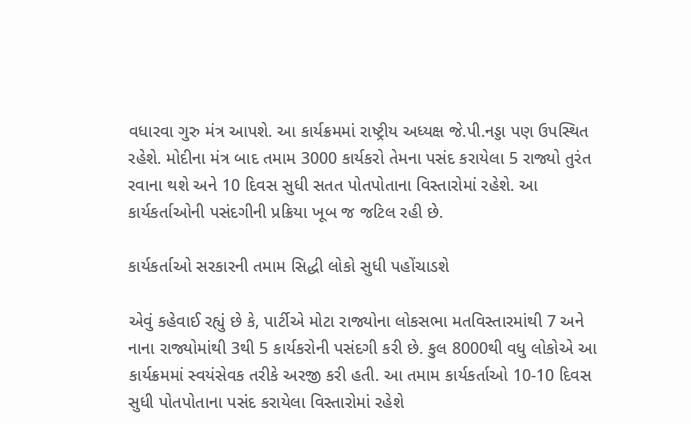વધારવા ગુરુ મંત્ર આપશે. આ કાર્યક્રમમાં રાષ્ટ્રીય અધ્યક્ષ જે.પી.નડ્ડા પણ ઉપસ્થિત રહેશે. મોદીના મંત્ર બાદ તમામ 3000 કાર્યકરો તેમના પસંદ કરાયેલા 5 રાજ્યો તુરંત રવાના થશે અને 10 દિવસ સુધી સતત પોતપોતાના વિસ્તારોમાં રહેશે. આ કાર્યકર્તાઓની પસંદગીની પ્રક્રિયા ખૂબ જ જટિલ રહી છે.

કાર્યકર્તાઓ સરકારની તમામ સિદ્ધી લોકો સુધી પહોંચાડશે

એવું કહેવાઈ રહ્યું છે કે, પાર્ટીએ મોટા રાજ્યોના લોકસભા મતવિસ્તારમાંથી 7 અને નાના રાજ્યોમાંથી 3થી 5 કાર્યકરોની પસંદગી કરી છે. કુલ 8000થી વધુ લોકોએ આ કાર્યક્રમમાં સ્વયંસેવક તરીકે અરજી કરી હતી. આ તમામ કાર્યકર્તાઓ 10-10 દિવસ સુધી પોતપોતાના પસંદ કરાયેલા વિસ્તારોમાં રહેશે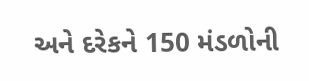અને દરેકને 150 મંડળોની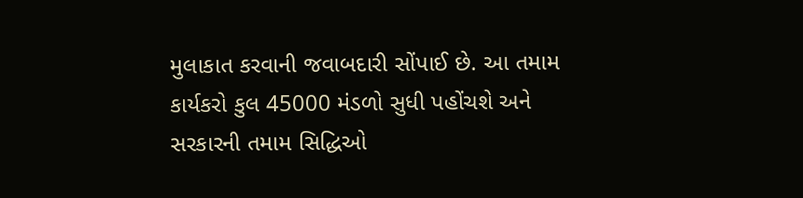મુલાકાત કરવાની જવાબદારી સોંપાઈ છે. આ તમામ કાર્યકરો કુલ 45000 મંડળો સુધી પહોંચશે અને સરકારની તમામ સિદ્ધિઓ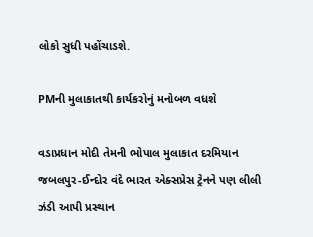લોકો સુધી પહોંચાડશે.

PMની મુલાકાતથી કાર્યકરોનું મનોબળ વધશે

વડાપ્રધાન મોદી તેમની ભોપાલ મુલાકાત દરમિયાન જબલપુર-ઈન્દોર વંદે ભારત એક્સપ્રેસ ટ્રેનને પણ લીલી ઝંડી આપી પ્રસ્થાન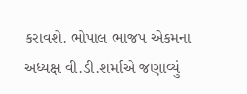કરાવશે. ભોપાલ ભાજપ એકમના અધ્યક્ષ વી.ડી.શર્માએ જણાવ્યું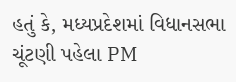હતું કે, મધ્યપ્રદેશમાં વિધાનસભા ચૂંટણી પહેલા PM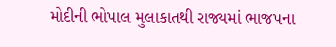મોદીની ભોપાલ મુલાકાતથી રાજ્યમાં ભાજપના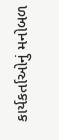કાર્યકર્તાઓનું મનોબળ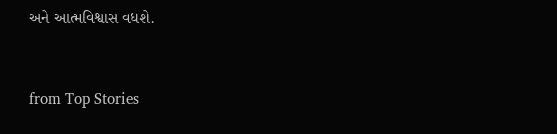અને આત્મવિશ્વાસ વધશે.



from Top Stories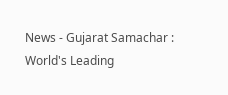News - Gujarat Samachar : World's Leading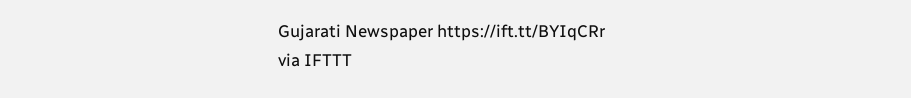Gujarati Newspaper https://ift.tt/BYIqCRr
via IFTTT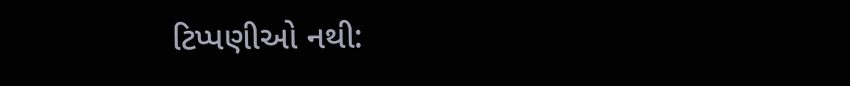ટિપ્પણીઓ નથી: